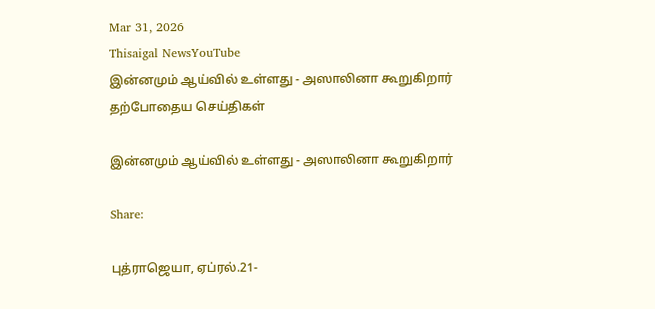Mar 31, 2026
Thisaigal NewsYouTube
இன்னமும் ஆய்வில் உள்ளது - அஸாலினா கூறுகிறார்
தற்போதைய செய்திகள்

இன்னமும் ஆய்வில் உள்ளது - அஸாலினா கூறுகிறார்

Share:

புத்ராஜெயா, ஏப்ரல்.21-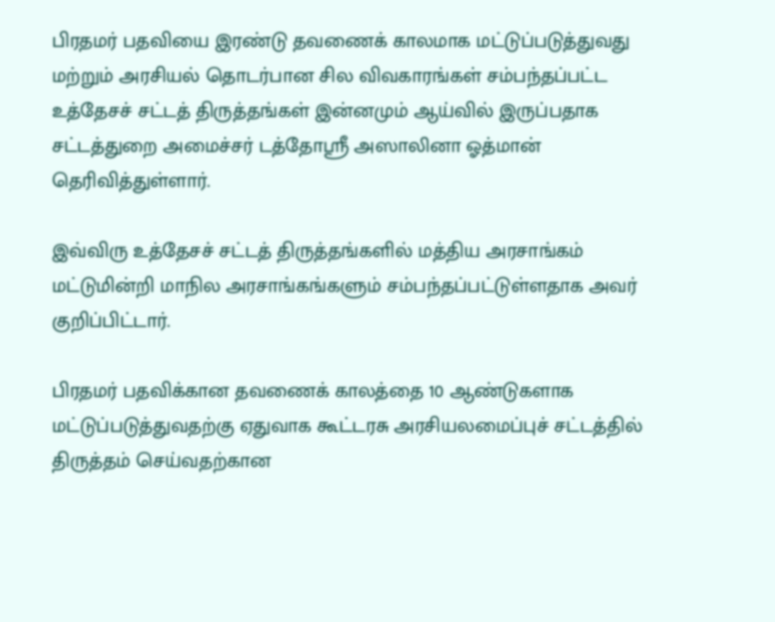பிரதமர் பதவியை இரண்டு தவணைக் காலமாக மட்டுப்படுத்துவது மற்றும் அரசியல் தொடர்பான சில விவகாரங்கள் சம்பந்தப்பட்ட உத்தேசச் சட்டத் திருத்தங்கள் இன்னமும் ஆய்வில் இருப்பதாக சட்டத்துறை அமைச்சர் டத்தோஸ்ரீ அஸாலினா ஓத்மான் தெரிவித்துள்ளார்.

இவ்விரு உத்தேசச் சட்டத் திருத்தங்களில் மத்திய அரசாங்கம் மட்டுமின்றி மாநில அரசாங்கங்களும் சம்பந்தப்பட்டுள்ளதாக அவர் குறிப்பிட்டார்.

பிரதமர் பதவிக்கான தவணைக் காலத்தை 10 ஆண்டுகளாக மட்டுப்படுத்துவதற்கு ஏதுவாக கூட்டரசு அரசியலமைப்புச் சட்டத்தில் திருத்தம் செய்வதற்கான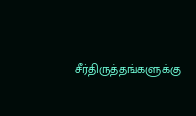சீர்திருத்தங்களுக்கு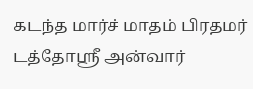கடந்த மார்ச் மாதம் பிரதமர் டத்தோஸ்ரீ அன்வார்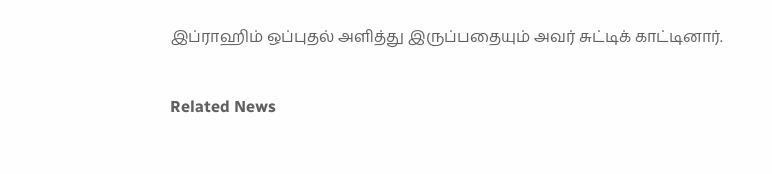இப்ராஹிம் ஒப்புதல் அளித்து இருப்பதையும் அவர் சுட்டிக் காட்டினார்.

Related News